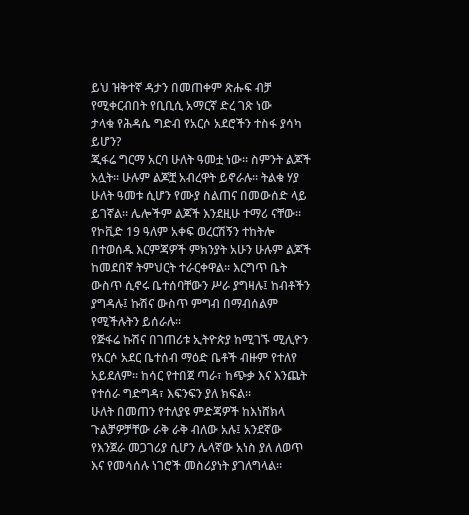ይህ ዝቅተኛ ዳታን በመጠቀም ጽሑፍ ብቻ የሚቀርብበት የቢቢሲ አማርኛ ድረ ገጽ ነው
ታላቁ የሕዳሴ ግድብ የአርሶ አደሮችን ተስፋ ያሳካ ይሆን?
ጂፋሬ ግርማ አርባ ሁለት ዓመቷ ነው። ስምንት ልጆች አሏት። ሁሉም ልጆቿ አብረዋት ይኖራሉ። ትልቁ ሃያ ሁለት ዓመቱ ሲሆን የሙያ ስልጠና በመውሰድ ላይ ይገኛል። ሌሎችም ልጆች እንደዚሁ ተማሪ ናቸው።
የኮቪድ 19 ዓለም አቀፍ ወረርሽኝን ተከትሎ በተወሰዱ እርምጃዎች ምክንያት አሁን ሁሉም ልጆች ከመደበኛ ትምህርት ተራርቀዋል። እርግጥ ቤት ውስጥ ሲኖሩ ቤተሰባቸውን ሥራ ያግዛሉ፤ ከብቶችን ያግዳሉ፤ ኩሽና ውስጥ ምግብ በማብሰልም የሚችሉትን ይሰራሉ።
የጅፋሬ ኩሽና በገጠሪቱ ኢትዮጵያ ከሚገኙ ሚሊዮን የአርሶ አደር ቤተሰብ ማዕድ ቤቶች ብዙም የተለየ አይደለም። ከሳር የተበጀ ጣራ፣ ከጭቃ እና እንጨት የተሰራ ግድግዳ፣ እፍንፍን ያለ ክፍል።
ሁለት በመጠን የተለያዩ ምድጃዎች ከእነሸክላ ጉልቻዎቻቸው ራቅ ራቅ ብለው አሉ፤ አንደኛው የእንጀራ መጋገሪያ ሲሆን ሌላኛው አነስ ያለ ለወጥ እና የመሳሰሉ ነገሮች መስሪያነት ያገለግላል።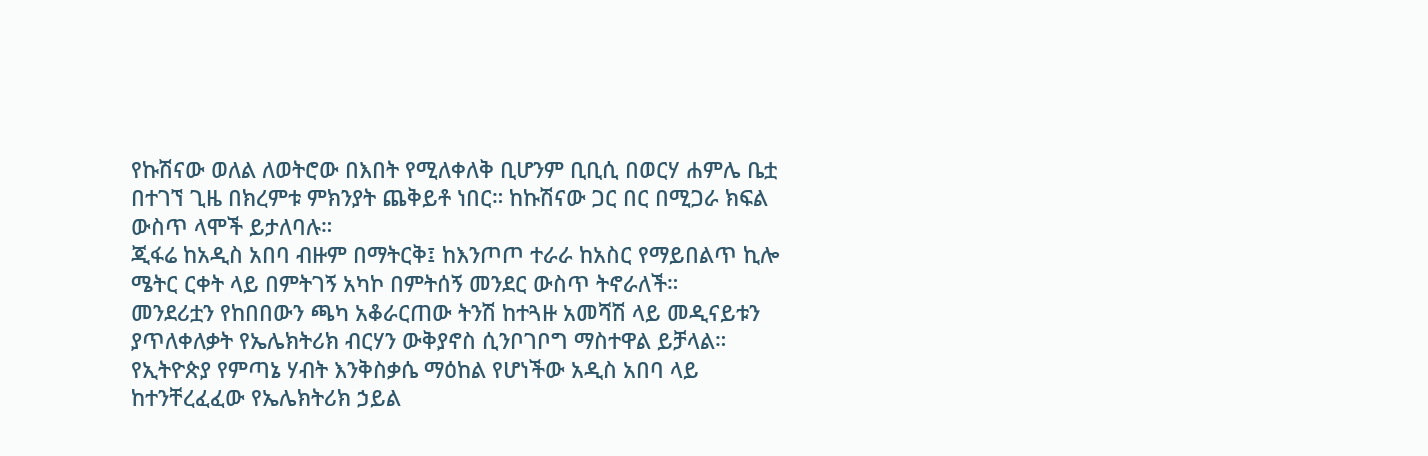የኩሽናው ወለል ለወትሮው በእበት የሚለቀለቅ ቢሆንም ቢቢሲ በወርሃ ሐምሌ ቤቷ በተገኘ ጊዜ በክረምቱ ምክንያት ጨቅይቶ ነበር። ከኩሽናው ጋር በር በሚጋራ ክፍል ውስጥ ላሞች ይታለባሉ።
ጂፋሬ ከአዲስ አበባ ብዙም በማትርቅ፤ ከእንጦጦ ተራራ ከአስር የማይበልጥ ኪሎ ሜትር ርቀት ላይ በምትገኝ አካኮ በምትሰኝ መንደር ውስጥ ትኖራለች።
መንደሪቷን የከበበውን ጫካ አቆራርጠው ትንሽ ከተጓዙ አመሻሽ ላይ መዲናይቱን ያጥለቀለቃት የኤሌክትሪክ ብርሃን ውቅያኖስ ሲንቦገቦግ ማስተዋል ይቻላል።
የኢትዮጵያ የምጣኔ ሃብት እንቅስቃሴ ማዕከል የሆነችው አዲስ አበባ ላይ ከተንቸረፈፈው የኤሌክትሪክ ኃይል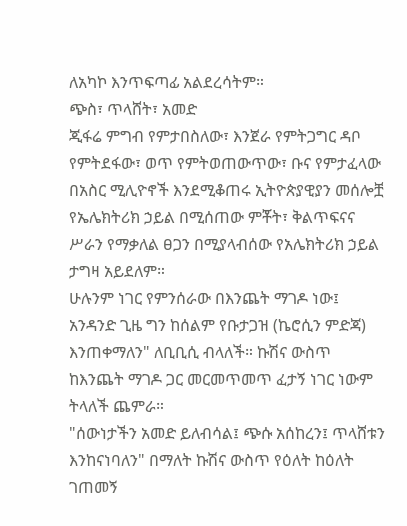ለአካኮ እንጥፍጣፊ አልደረሳትም።
ጭስ፣ ጥላሸት፣ አመድ
ጂፋሬ ምግብ የምታበስለው፣ እንጀራ የምትጋግር ዳቦ የምትደፋው፣ ወጥ የምትወጠውጥው፣ ቡና የምታፈላው በአስር ሚሊዮኖች እንደሚቆጠሩ ኢትዮጵያዊያን መሰሎቿ የኤሌክትሪክ ኃይል በሚሰጠው ምቾት፣ ቅልጥፍናና ሥራን የማቃለል ፀጋን በሚያላብሰው የአሌክትሪክ ኃይል ታግዛ አይደለም።
ሁሉንም ነገር የምንሰራው በእንጨት ማገዶ ነው፤ አንዳንድ ጊዜ ግን ከሰልም የቡታጋዝ (ኬሮሲን ምድጃ) እንጠቀማለን" ለቢቢሲ ብላለች። ኩሽና ውስጥ ከእንጨት ማገዶ ጋር መርመጥመጥ ፈታኝ ነገር ነውም ትላለች ጨምራ።
"ሰውነታችን አመድ ይለብሳል፤ ጭሱ አሰከረን፤ ጥላሸቱን እንከናነባለን" በማለት ኩሽና ውስጥ የዕለት ከዕለት ገጠመኝ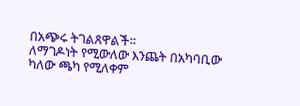በአጭሩ ትገልጸዋልች።
ለማገዶነት የሚውለው እንጨት በአካባቢው ካለው ጫካ የሚለቀም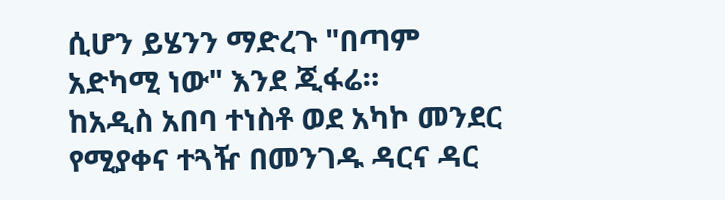ሲሆን ይሄንን ማድረጉ "በጣም አድካሚ ነው" እንደ ጂፋሬ።
ከአዲስ አበባ ተነስቶ ወደ አካኮ መንደር የሚያቀና ተጓዥ በመንገዱ ዳርና ዳር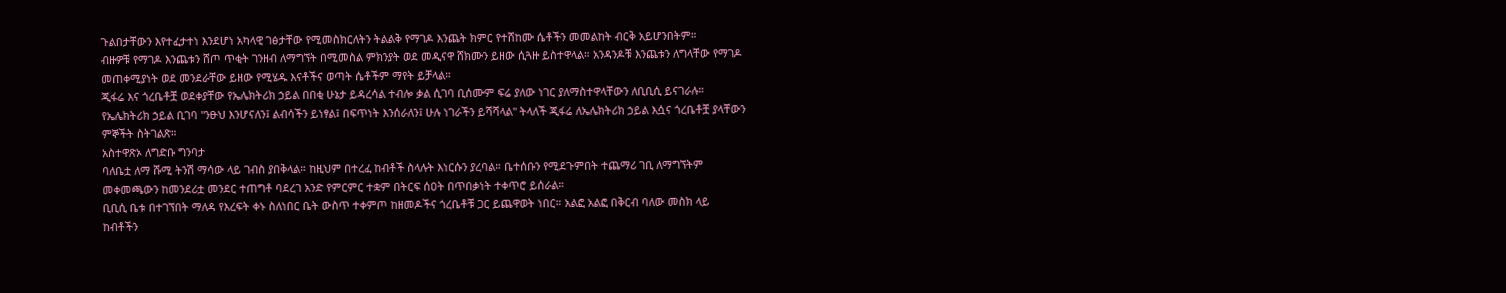ጉልበታቸውን እየተፈታተነ እንደሆነ አካላዊ ገፅታቸው የሚመስክርለትን ትልልቅ የማገዶ እንጨት ክምር የተሸከሙ ሴቶችን መመልከት ብርቅ አይሆንበትም።
ብዙዎቹ የማገዶ እንጨቱን ሸጦ ጥቂት ገንዘብ ለማግኘት በሚመስል ምክንያት ወደ መዲናዋ ሸክሙን ይዘው ሲጓዙ ይስተዋላል። አንዳንዶቹ እንጨቱን ለግላቸው የማገዶ መጠቀሚያነት ወደ መንደራቸው ይዘው የሚሄዱ እናቶችና ወጣት ሴቶችም ማየት ይቻላል።
ጂፋሬ እና ጎረቤቶቿ ወደቀያቸው የኤሌክትሪክ ኃይል በበቂ ሁኔታ ይዳረሳል ተብሎ ቃል ሲገባ ቢሰሙም ፍሬ ያለው ነገር ያለማስተዋላቸውን ለቢቢሲ ይናገራሉ።
የኤሌክትሪክ ኃይል ቢገባ "ንፁህ እንሆናለን፤ ልብሳችን ይነፃል፤ በፍጥነት እንሰራለን፤ ሁሉ ነገራችን ይሻሻላል" ትላለች ጂፋሬ ለኤሌክትሪክ ኃይል እሷና ጎረቤቶቿ ያላቸውን ምኞችት ስትገልጽ።
አስተዋጽኦ ለግድቡ ግንባታ
ባለቤቷ ለማ ሹሚ ትንሽ ማሳው ላይ ገብስ ያበቅላል። ከዚህም በተረፈ ከብቶች ስላሉት እነርሱን ያረባል። ቤተሰቡን የሚደጉምበት ተጨማሪ ገቢ ለማግኘትም መቀመጫውን ከመንደሪቷ መንደር ተጠግቶ ባደረገ አንድ የምርምር ተቋም በትርፍ ሰዐት በጥበቃነት ተቀጥሮ ይሰራል።
ቢቢሲ ቤቱ በተገኘበት ማለዳ የእረፍት ቀኑ ስለነበር ቤት ውስጥ ተቀምጦ ከዘመዶችና ጎረቤቶቹ ጋር ይጨዋወት ነበር። አልፎ አልፎ በቅርብ ባለው መስክ ላይ ከብቶችን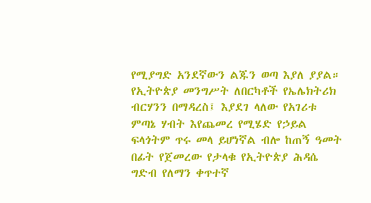የሚያግድ አንደኛውን ልጁን ወጣ እያለ ያያል።
የኢትዮጵያ መንግሥት ለበርካቶች የኤሌክትሪክ ብርሃንን በማዳረስ፤ እያደገ ላለው የአገሪቱ ምጣኔ ሃብት እየጨመረ የሚሄድ የኃይል ፍላጎትም ጥሩ መላ ይሆነኛል ብሎ ከጠኝ ዓመት በፊት የጀመረው የታላቁ የኢትዮጵያ ሕዳሴ ግድብ የለማን ቀጥተኛ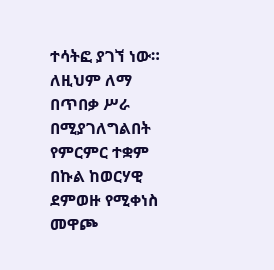ተሳትፎ ያገኘ ነው።
ለዚህም ለማ በጥበቃ ሥራ በሚያገለግልበት የምርምር ተቋም በኩል ከወርሃዊ ደምወዙ የሚቀነስ መዋጮ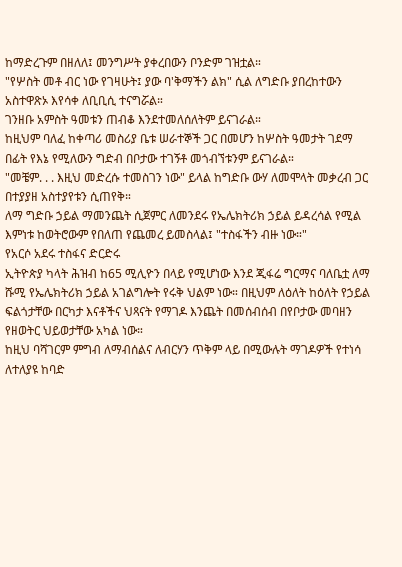ከማድረጉም በዘለለ፤ መንግሥት ያቀረበውን ቦንድም ገዝቷል።
"የሦስት መቶ ብር ነው የገዛሁት፤ ያው ባ'ቅማችን ልክ" ሲል ለግድቡ ያበረከተውን አስተዋጽኦ እየሳቀ ለቢቢሲ ተናግሯል።
ገንዘቡ አምስት ዓመቱን ጠብቆ እንደተመለሰለትም ይናገራል።
ከዚህም ባለፈ ከቀጣሪ መስሪያ ቤቱ ሠራተኞች ጋር በመሆን ከሦስት ዓመታት ገደማ በፊት የእኔ የሚለውን ግድብ በቦታው ተገኝቶ መጎብኘቱንም ይናገራል።
"መቼም. . . እዚህ መድረሱ ተመስገን ነው" ይላል ከግድቡ ውሃ ለመሞላት መቃረብ ጋር በተያያዘ አስተያየቱን ሲጠየቅ።
ለማ ግድቡ ኃይል ማመንጨት ሲጀምር ለመንደሩ የኤሌክትሪክ ኃይል ይዳረሳል የሚል እምነቱ ከወትሮውም የበለጠ የጨመረ ይመስላል፤ "ተስፋችን ብዙ ነው።"
የአርሶ አደሩ ተስፋና ድርድሩ
ኢትዮጵያ ካላት ሕዝብ ከ65 ሚሊዮን በላይ የሚሆነው እንደ ጂፋሬ ግርማና ባለቤቷ ለማ ሹሚ የኤሌክትሪክ ኃይል አገልግሎት የሩቅ ህልም ነው። በዚህም ለዕለት ከዕለት የኃይል ፍልጎታቸው በርካታ እናቶችና ህጻናት የማገዶ እንጨት በመሰብሰብ በየቦታው መባዘን የዘወትር ህይወታቸው አካል ነው።
ከዚህ ባሻገርም ምግብ ለማብሰልና ለብርሃን ጥቅም ላይ በሚውሉት ማገዶዎች የተነሳ ለተለያዩ ከባድ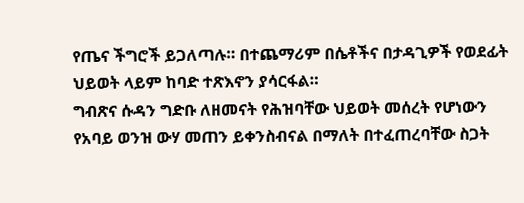የጤና ችግሮች ይጋለጣሉ። በተጨማሪም በሴቶችና በታዳጊዎች የወደፊት ህይወት ላይም ከባድ ተጽእኖን ያሳርፋል።
ግብጽና ሱዳን ግድቡ ለዘመናት የሕዝባቸው ህይወት መሰረት የሆነውን የአባይ ወንዝ ውሃ መጠን ይቀንስብናል በማለት በተፈጠረባቸው ስጋት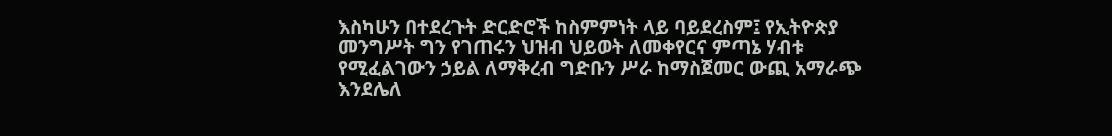እስካሁን በተደረጉት ድርድሮች ከስምምነት ላይ ባይደረስም፤ የኢትዮጵያ መንግሥት ግን የገጠሩን ህዝብ ህይወት ለመቀየርና ምጣኔ ሃብቱ የሚፈልገውን ኃይል ለማቅረብ ግድቡን ሥራ ከማስጀመር ውጪ አማራጭ እንደሌለ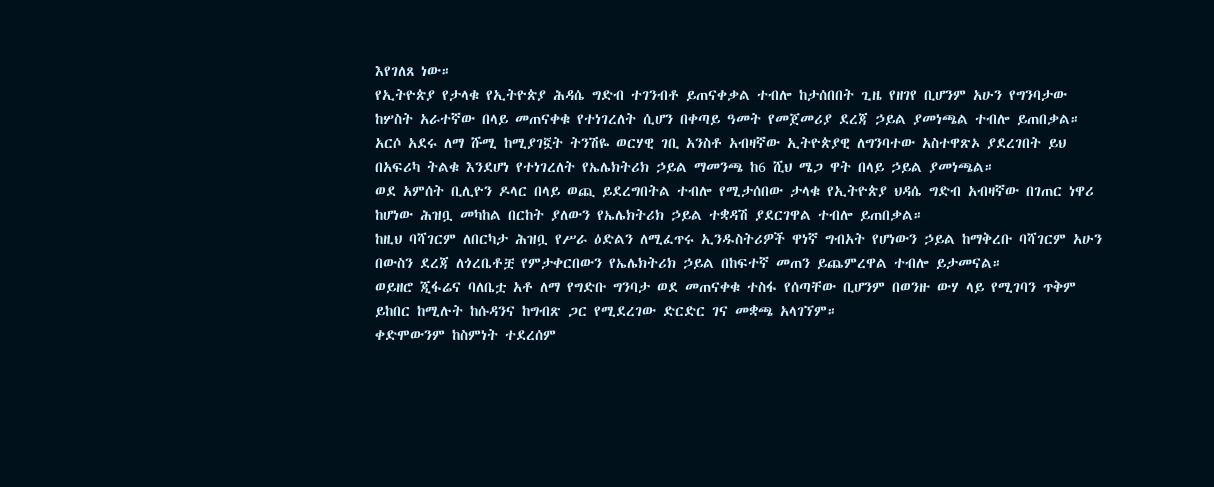እየገለጸ ነው።
የኢትዮጵያ የታላቁ የኢትዮጵያ ሕዳሴ ግድብ ተገንብቶ ይጠናቀቃል ተብሎ ከታሰበበት ጊዜ የዘገየ ቢሆንም አሁን የግንባታው ከሦስት አራተኛው በላይ መጠናቀቁ የተነገረለት ሲሆን በቀጣይ ዓመት የመጀመሪያ ደረጃ ኃይል ያመነጫል ተብሎ ይጠበቃል።
አርሶ አደሩ ለማ ሹሚ ከሚያገኟት ትንሽዬ ወርሃዊ ገቢ አንስቶ አብዛኛው ኢትዮጵያዊ ለግንባተው አስተዋጽኦ ያደረገበት ይህ በአፍሪካ ትልቁ እንደሆነ የተነገረለት የኤሌክትሪክ ኃይል ማመንጫ ከ6 ሺህ ሜጋ ዋት በላይ ኃይል ያመነጫል።
ወደ አምሰት ቢሊዮን ዶላር በላይ ወጪ ይደረግበትል ተብሎ የሚታሰበው ታላቁ የኢትዮጵያ ህዳሴ ግድብ አብዛኛው በገጠር ነዋሪ ከሆነው ሕዝቧ መካከል በርከት ያለውን የኤሌክትሪክ ኃይል ተቋዳሽ ያደርገዋል ተብሎ ይጠበቃል።
ከዚህ ባሻገርም ለበርካታ ሕዝቧ የሥራ ዕድልን ለሚፈጥሩ ኢንዱስትሪዎች ዋነኛ ግብአት የሆነውን ኃይል ከማቅረቡ ባሻገርም አሁን በውስን ደረጃ ለጎረቤቶቿ የምታቀርበውን የኤሌክትሪክ ኃይል በከፍተኛ መጠን ይጨምረዋል ተብሎ ይታመናል።
ወይዘሮ ጂፋሬና ባለቤቷ አቶ ለማ የግድቡ ግንባታ ወደ መጠናቀቁ ተስፋ የሰጣቸው ቢሆንም በወንዙ ውሃ ላይ የሚገባን ጥቅም ይከበር ከሚሉት ከሱዳንና ከግብጽ ጋር የሚደረገው ድርድር ገና መቋጫ አላገኘም።
ቀድሞውንም ከስምነት ተደረሰም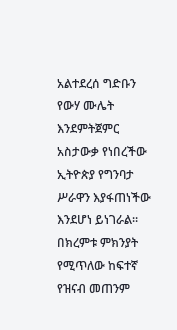አልተደረሰ ግድቡን የውሃ ሙሌት እንደምትጀምር አስታውቃ የነበረችው ኢትዮጵያ የግንባታ ሥራዋን እያፋጠነችው እንደሆነ ይነገራል። በክረምቱ ምክንያት የሚጥለው ከፍተኛ የዝናብ መጠንም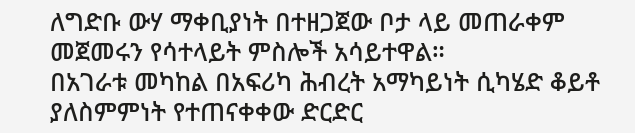ለግድቡ ውሃ ማቀቢያነት በተዘጋጀው ቦታ ላይ መጠራቀም መጀመሩን የሳተላይት ምስሎች አሳይተዋል።
በአገራቱ መካከል በአፍሪካ ሕብረት አማካይነት ሲካሄድ ቆይቶ ያለስምምነት የተጠናቀቀው ድርድር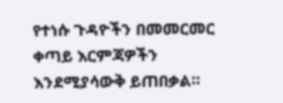የተነሱ ጉዳዮችን በመመርመር ቀጣይ እርምጃዎችን እንደሚያሳውቅ ይጠበቃል።